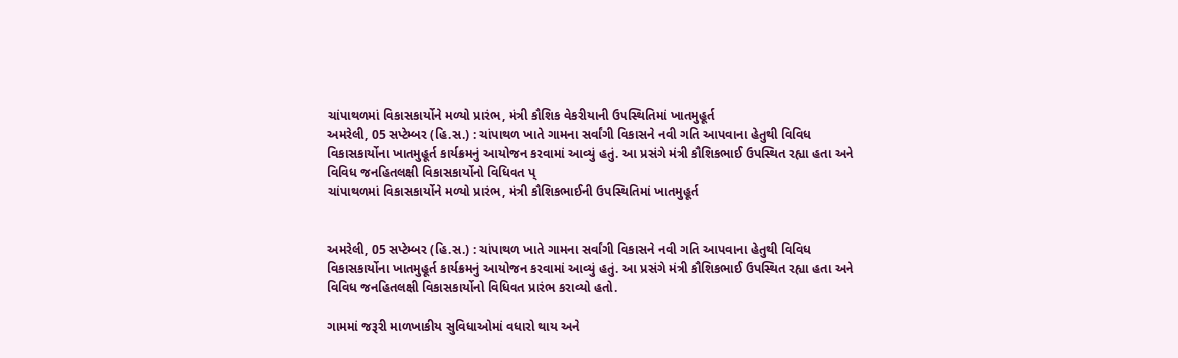ચાંપાથળમાં વિકાસકાર્યોને મળ્યો પ્રારંભ, મંત્રી કૌશિક વેકરીયાની ઉપસ્થિતિમાં ખાતમુહૂર્ત
અમરેલી, 05 સપ્ટેમ્બર (હિ.સ.) : ચાંપાથળ ખાતે ગામના સર્વાંગી વિકાસને નવી ગતિ આપવાના હેતુથી વિવિધ વિકાસકાર્યોના ખાતમુહૂર્ત કાર્યક્રમનું આયોજન કરવામાં આવ્યું હતું. આ પ્રસંગે મંત્રી કૌશિકભાઈ ઉપસ્થિત રહ્યા હતા અને વિવિધ જનહિતલક્ષી વિકાસકાર્યોનો વિધિવત પ્
ચાંપાથળમાં વિકાસકાર્યોને મળ્યો પ્રારંભ, મંત્રી કૌશિકભાઈની ઉપસ્થિતિમાં ખાતમુહૂર્ત


અમરેલી, 05 સપ્ટેમ્બર (હિ.સ.) : ચાંપાથળ ખાતે ગામના સર્વાંગી વિકાસને નવી ગતિ આપવાના હેતુથી વિવિધ વિકાસકાર્યોના ખાતમુહૂર્ત કાર્યક્રમનું આયોજન કરવામાં આવ્યું હતું. આ પ્રસંગે મંત્રી કૌશિકભાઈ ઉપસ્થિત રહ્યા હતા અને વિવિધ જનહિતલક્ષી વિકાસકાર્યોનો વિધિવત પ્રારંભ કરાવ્યો હતો.

ગામમાં જરૂરી માળખાકીય સુવિધાઓમાં વધારો થાય અને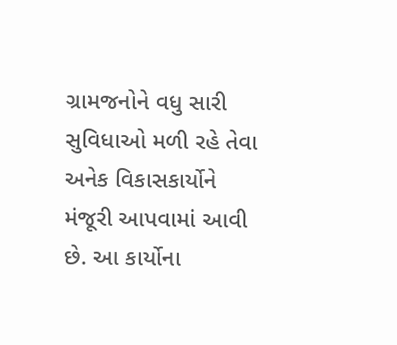ગ્રામજનોને વધુ સારી સુવિધાઓ મળી રહે તેવા અનેક વિકાસકાર્યોને મંજૂરી આપવામાં આવી છે. આ કાર્યોના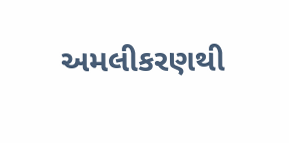અમલીકરણથી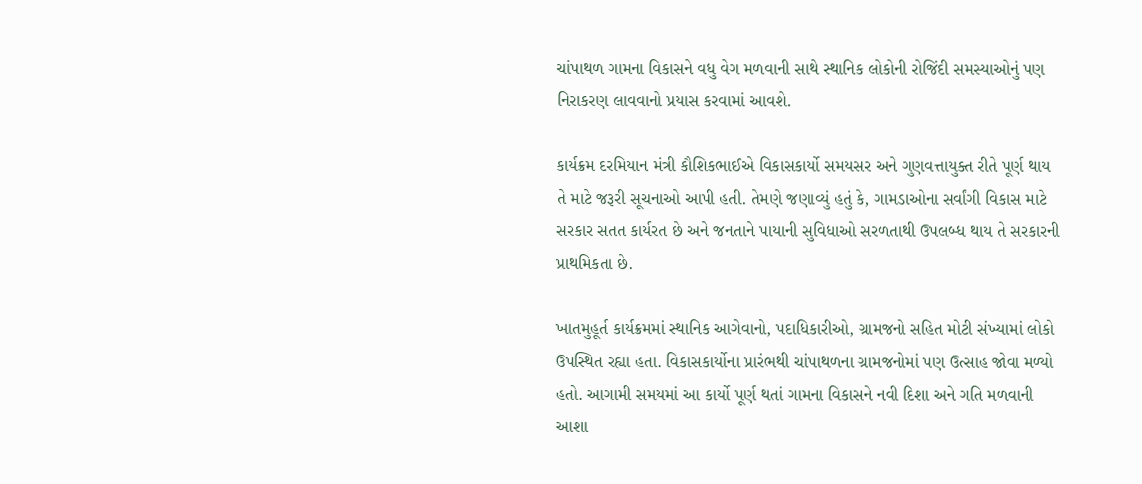ચાંપાથળ ગામના વિકાસને વધુ વેગ મળવાની સાથે સ્થાનિક લોકોની રોજિંદી સમસ્યાઓનું પણ નિરાકરણ લાવવાનો પ્રયાસ કરવામાં આવશે.

કાર્યક્રમ દરમિયાન મંત્રી કૌશિકભાઈએ વિકાસકાર્યો સમયસર અને ગુણવત્તાયુક્ત રીતે પૂર્ણ થાય તે માટે જરૂરી સૂચનાઓ આપી હતી. તેમણે જણાવ્યું હતું કે, ગામડાઓના સર્વાંગી વિકાસ માટે સરકાર સતત કાર્યરત છે અને જનતાને પાયાની સુવિધાઓ સરળતાથી ઉપલબ્ધ થાય તે સરકારની પ્રાથમિકતા છે.

ખાતમુહૂર્ત કાર્યક્રમમાં સ્થાનિક આગેવાનો, પદાધિકારીઓ, ગ્રામજનો સહિત મોટી સંખ્યામાં લોકો ઉપસ્થિત રહ્યા હતા. વિકાસકાર્યોના પ્રારંભથી ચાંપાથળના ગ્રામજનોમાં પણ ઉત્સાહ જોવા મળ્યો હતો. આગામી સમયમાં આ કાર્યો પૂર્ણ થતાં ગામના વિકાસને નવી દિશા અને ગતિ મળવાની આશા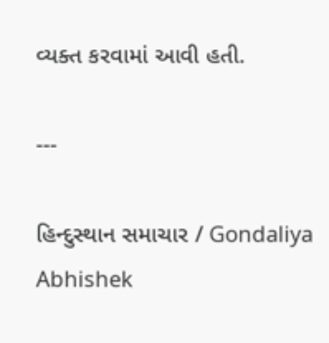વ્યક્ત કરવામાં આવી હતી.

---

હિન્દુસ્થાન સમાચાર / Gondaliya Abhishek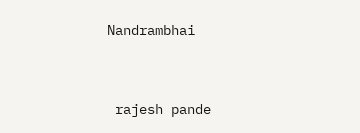Nandrambhai


 rajesh pande